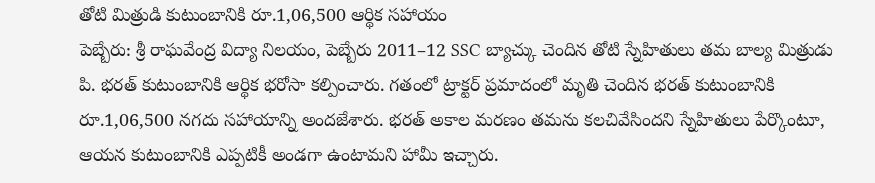తోటి మిత్రుడి కుటుంబానికి రూ.1,06,500 ఆర్థిక సహాయం
పెబ్బేరు: శ్రీ రాఘవేంద్ర విద్యా నిలయం, పెబ్బేరు 2011–12 SSC బ్యాచ్కు చెందిన తోటి స్నేహితులు తమ బాల్య మిత్రుడు పి. భరత్ కుటుంబానికి ఆర్థిక భరోసా కల్పించారు. గతంలో ట్రాక్టర్ ప్రమాదంలో మృతి చెందిన భరత్ కుటుంబానికి రూ.1,06,500 నగదు సహాయాన్ని అందజేశారు. భరత్ అకాల మరణం తమను కలచివేసిందని స్నేహితులు పేర్కొంటూ, ఆయన కుటుంబానికి ఎప్పటికీ అండగా ఉంటామని హామీ ఇచ్చారు.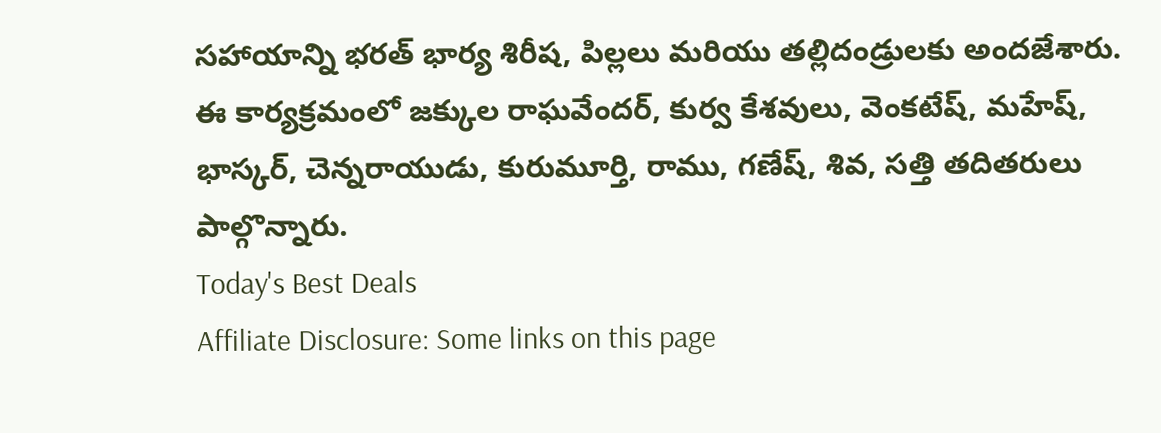సహాయాన్ని భరత్ భార్య శిరీష, పిల్లలు మరియు తల్లిదండ్రులకు అందజేశారు. ఈ కార్యక్రమంలో జక్కుల రాఘవేందర్, కుర్వ కేశవులు, వెంకటేష్, మహేష్, భాస్కర్, చెన్నరాయుడు, కురుమూర్తి, రాము, గణేష్, శివ, సత్తి తదితరులు పాల్గొన్నారు.
Today's Best Deals
Affiliate Disclosure: Some links on this page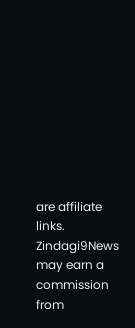are affiliate links. Zindagi9News may earn a commission from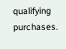qualifying purchases.